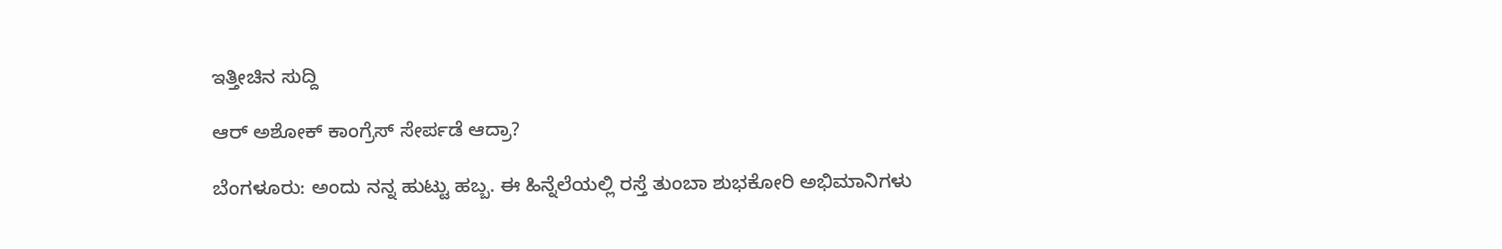ಇತ್ತೀಚಿನ ಸುದ್ದಿ

ಆರ್ ಅಶೋಕ್ ಕಾಂಗ್ರೆಸ್‌ ಸೇರ್ಪಡೆ ಆದ್ರಾ?

ಬೆಂಗಳೂರು: ಅಂದು ನನ್ನ ಹುಟ್ಟು ಹಬ್ಬ. ಈ ಹಿನ್ನೆಲೆಯಲ್ಲಿ ರಸ್ತೆ ತುಂಬಾ ಶುಭಕೋರಿ ಅಭಿಮಾನಿಗಳು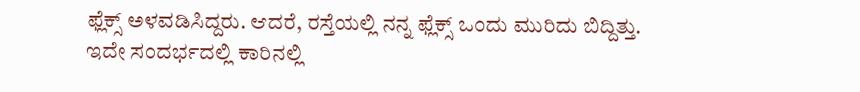ಫ್ಲೆಕ್ಸ್ ಅಳವಡಿಸಿದ್ದರು. ಆದರೆ, ರಸ್ತೆಯಲ್ಲಿ ನನ್ನ ಫ್ಲೆಕ್ಸ್ ಒಂದು ಮುರಿದು ಬಿದ್ದಿತ್ತು. ಇದೇ ಸಂದರ್ಭದಲ್ಲಿ ಕಾರಿನಲ್ಲಿ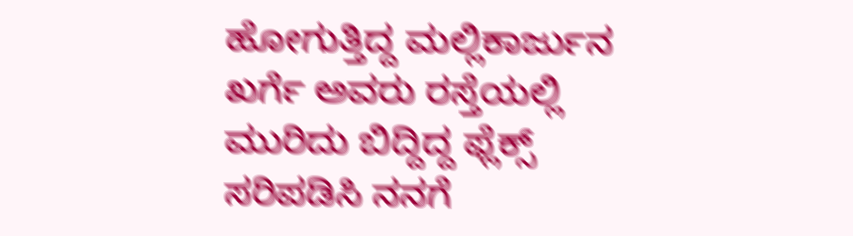ಹೋಗುತ್ತಿದ್ದ ಮಲ್ಲಿಕಾರ್ಜುನ ಖರ್ಗೆ ಅವರು ರಸ್ತೆಯಲ್ಲಿ ಮುರಿದು ಬಿದ್ದಿದ್ದ ಫ್ಲೆಕ್ಸ್ ಸರಿಪಡಿಸಿ ನನಗೆ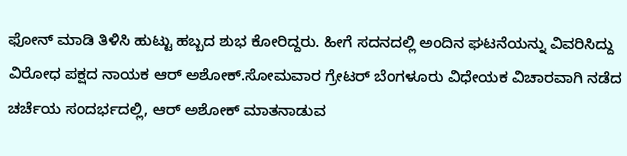ಫೋನ್ ಮಾಡಿ ತಿಳಿಸಿ ಹುಟ್ಟು ಹಬ್ಬದ ಶುಭ ಕೋರಿದ್ದರು. ಹೀಗೆ ಸದನದಲ್ಲಿ ಅಂದಿನ ಘಟನೆಯನ್ನು ವಿವರಿಸಿದ್ದು ವಿರೋಧ ಪಕ್ಷದ ನಾಯಕ ಆರ್ ಅಶೋಕ್.ಸೋಮವಾರ ಗ್ರೇಟರ್ ಬೆಂಗಳೂರು ವಿಧೇಯಕ ವಿಚಾರವಾಗಿ ನಡೆದ ಚರ್ಚೆಯ ಸಂದರ್ಭದಲ್ಲಿ, ಆರ್ ಅಶೋಕ್ ಮಾತನಾಡುವ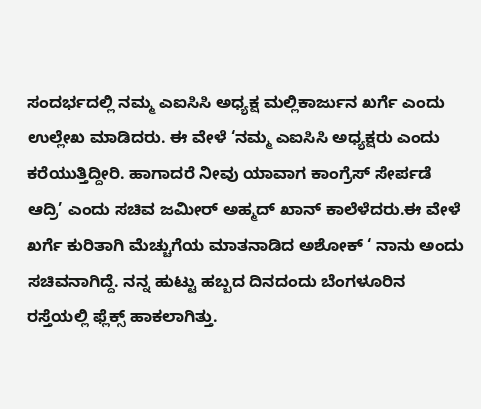ಸಂದರ್ಭದಲ್ಲಿ ನಮ್ಮ ಎಐಸಿಸಿ ಅಧ್ಯಕ್ಷ ಮಲ್ಲಿಕಾರ್ಜುನ ಖರ್ಗೆ ಎಂದು ಉಲ್ಲೇಖ ಮಾಡಿದರು. ಈ ವೇಳೆ ‘ನಮ್ಮ ಎಐಸಿಸಿ ಅಧ್ಯಕ್ಷರು ಎಂದು ಕರೆಯುತ್ತಿದ್ದೀರಿ. ಹಾಗಾದರೆ ನೀವು ಯಾವಾಗ ಕಾಂಗ್ರೆಸ್ ಸೇರ್ಪಡೆ ಆದ್ರಿ’ ಎಂದು ಸಚಿವ ಜಮೀರ್ ಅಹ್ಮದ್ ಖಾನ್ ಕಾಲೆಳೆದರು.ಈ ವೇಳೆ ಖರ್ಗೆ ಕುರಿತಾಗಿ ಮೆಚ್ಚುಗೆಯ ಮಾತನಾಡಿದ ಅಶೋಕ್ ‘ ನಾನು ಅಂದು ಸಚಿವನಾಗಿದ್ದೆ. ನನ್ನ ಹುಟ್ಟು ಹಬ್ಬದ ದಿನದಂದು ಬೆಂಗಳೂರಿನ ರಸ್ತೆಯಲ್ಲಿ ಫ್ಲೆಕ್ಸ್ ಹಾಕಲಾಗಿತ್ತು.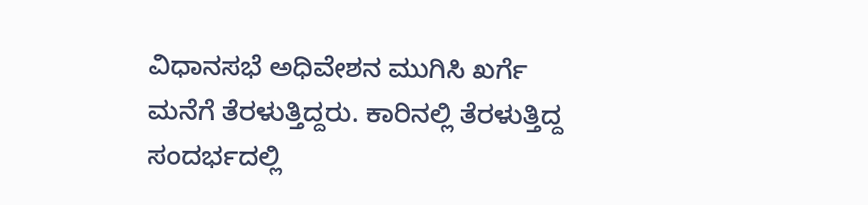ವಿಧಾನಸಭೆ ಅಧಿವೇಶನ ಮುಗಿಸಿ ಖರ್ಗೆ ಮನೆಗೆ ತೆರಳುತ್ತಿದ್ದರು. ಕಾರಿನಲ್ಲಿ ತೆರಳುತ್ತಿದ್ದ ಸಂದರ್ಭದಲ್ಲಿ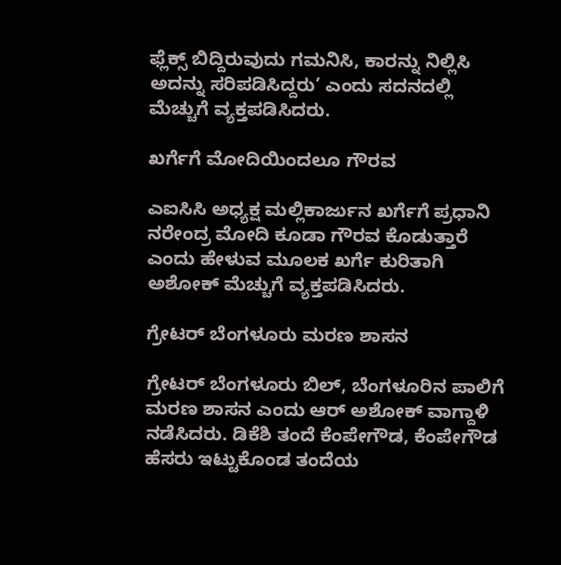ಫ್ಲೆಕ್ಸ್ ಬಿದ್ದಿರುವುದು ಗಮನಿಸಿ, ಕಾರನ್ನು ನಿಲ್ಲಿಸಿ ಅದನ್ನು ಸರಿಪಡಿಸಿದ್ದರು’ ಎಂದು ಸದನದಲ್ಲಿ ಮೆಚ್ಚುಗೆ ವ್ಯಕ್ತಪಡಿಸಿದರು.

ಖರ್ಗೆಗೆ ಮೋದಿಯಿಂದಲೂ ಗೌರವ

ಎಐಸಿಸಿ ಅಧ್ಯಕ್ಷ ಮಲ್ಲಿಕಾರ್ಜುನ ಖರ್ಗೆಗೆ ಪ್ರಧಾನಿ ನರೇಂದ್ರ ಮೋದಿ ಕೂಡಾ ಗೌರವ ಕೊಡುತ್ತಾರೆ ಎಂದು ಹೇಳುವ ಮೂಲಕ ಖರ್ಗೆ ಕುರಿತಾಗಿ ಅಶೋಕ್ ಮೆಚ್ಚುಗೆ ವ್ಯಕ್ತಪಡಿಸಿದರು.

ಗ್ರೇಟರ್ ಬೆಂಗಳೂರು ಮರಣ ಶಾಸನ

ಗ್ರೇಟರ್ ಬೆಂಗಳೂರು ಬಿಲ್‌, ಬೆಂಗಳೂರಿನ ಪಾಲಿಗೆ ಮರಣ ಶಾಸನ ಎಂದು ಆರ್ ಅಶೋಕ್ ವಾಗ್ದಾಳಿ ನಡೆಸಿದರು. ಡಿಕೆಶಿ ತಂದೆ ಕೆಂಪೇಗೌಡ, ಕೆಂಪೇಗೌಡ ಹೆಸರು ಇಟ್ಟುಕೊಂಡ ತಂದೆಯ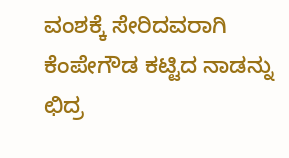ವಂಶಕ್ಕೆ ಸೇರಿದವರಾಗಿ ಕೆಂಪೇಗೌಡ ಕಟ್ಟಿದ ನಾಡನ್ನು ಛಿದ್ರ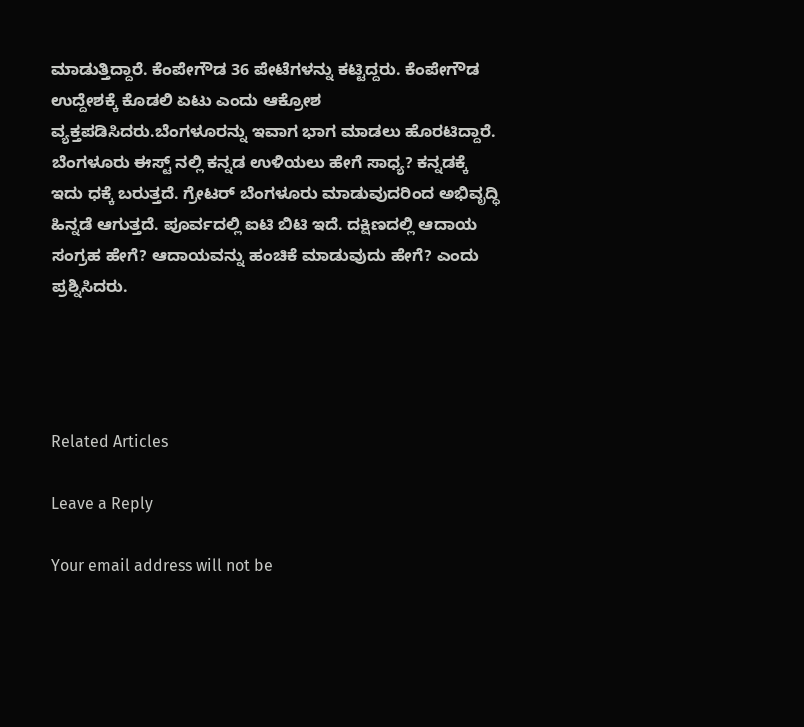ಮಾಡುತ್ತಿದ್ದಾರೆ. ಕೆಂಪೇಗೌಡ 36 ಪೇಟೆಗಳನ್ನು ಕಟ್ಟಿದ್ದರು. ಕೆಂಪೇಗೌಡ ಉದ್ದೇಶಕ್ಕೆ ಕೊಡಲಿ ಏಟು ಎಂದು ಆಕ್ರೋಶ ವ್ಯಕ್ತಪಡಿಸಿದರು.ಬೆಂಗಳೂರನ್ನು ಇವಾಗ ಭಾಗ ಮಾಡಲು ಹೊರಟಿದ್ದಾರೆ. ಬೆಂಗಳೂರು ಈಸ್ಟ್ ನಲ್ಲಿ ಕನ್ನಡ ಉಳಿಯಲು ಹೇಗೆ ಸಾಧ್ಯ? ಕನ್ನಡಕ್ಕೆ ಇದು ಧಕ್ಕೆ ಬರುತ್ತದೆ. ಗ್ರೇಟರ್ ಬೆಂಗಳೂರು ಮಾಡುವುದರಿಂದ ಅಭಿವೃದ್ಧಿ ಹಿನ್ನಡೆ ಆಗುತ್ತದೆ. ಪೂರ್ವದಲ್ಲಿ ಐಟಿ ಬಿಟಿ ಇದೆ. ದಕ್ಷಿಣದಲ್ಲಿ ಆದಾಯ ಸಂಗ್ರಹ ಹೇಗೆ? ಆದಾಯವನ್ನು ಹಂಚಿಕೆ ಮಾಡುವುದು ಹೇಗೆ? ಎಂದು ಪ್ರಶ್ನಿಸಿದರು.




Related Articles

Leave a Reply

Your email address will not be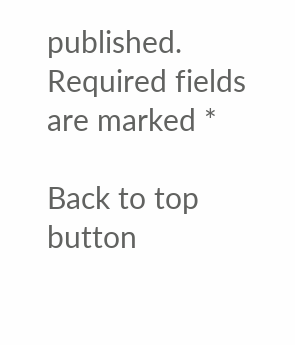published. Required fields are marked *

Back to top button